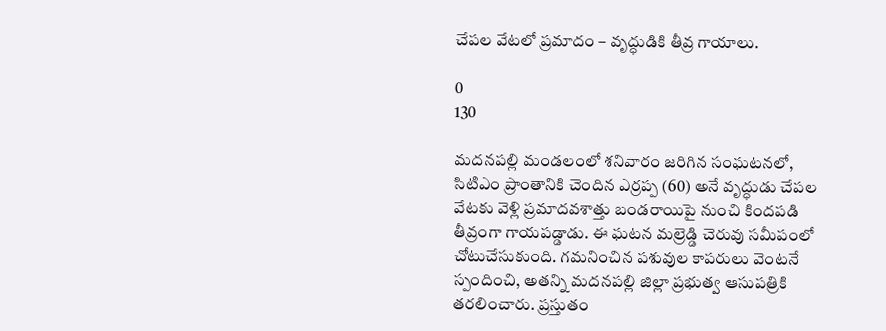చేపల వేటలో ప్రమాదం – వృద్ధుడికి తీవ్ర గాయాలు.

0
130

మదనపల్లి మండలంలో శనివారం జరిగిన సంఘటనలో, సిటిఎం ప్రాంతానికి చెందిన ఎర్రప్ప (60) అనే వృద్ధుడు చేపల వేటకు వెళ్లి ప్రమాదవశాత్తు బండరాయిపై నుంచి కిందపడి తీవ్రంగా గాయపడ్డాడు. ఈ ఘటన మల్రెడ్డి చెరువు సమీపంలో చోటుచేసుకుంది. గమనించిన పశువుల కాపరులు వెంటనే స్పందించి, అతన్ని మదనపల్లి జిల్లా ప్రభుత్వ ఆసుపత్రికి తరలించారు. ప్రస్తుతం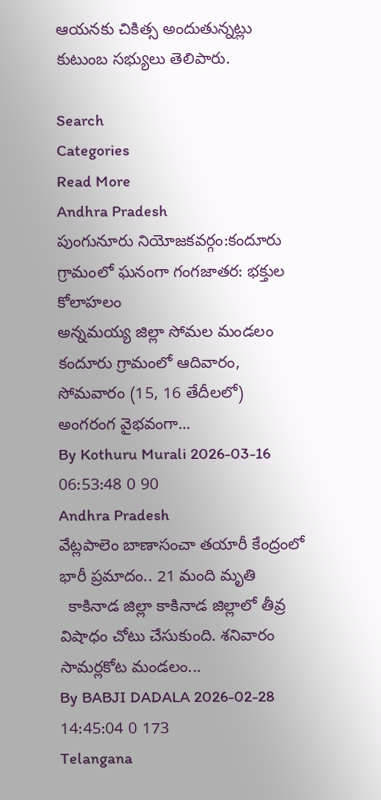ఆయనకు చికిత్స అందుతున్నట్లు కుటుంబ సభ్యులు తెలిపారు.

Search
Categories
Read More
Andhra Pradesh
పుంగునూరు నియోజకవర్గం:కందూరు గ్రామంలో ఘనంగా గంగజాతర: భక్తుల కోలాహలం
అన్నమయ్య జిల్లా సోమల మండలం కందూరు గ్రామంలో ఆదివారం, సోమవారం (15, 16 తేదీలలో) అంగరంగ వైభవంగా...
By Kothuru Murali 2026-03-16 06:53:48 0 90
Andhra Pradesh
వేట్లపాలెం బాణాసంచా తయారీ కేంద్రంలో భారీ ప్రమాదం.. 21 మంది మృతి
  కాకినాడ జిల్లా కాకినాడ జిల్లాలో తీవ్ర విషాధం చోటు చేసుకుంది. శనివారం సామర్లకోట మండలం...
By BABJI DADALA 2026-02-28 14:45:04 0 173
Telangana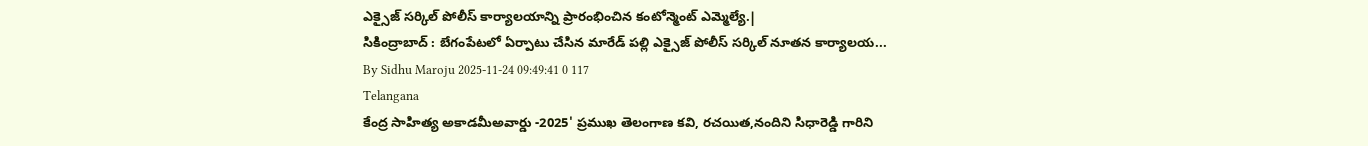ఎక్సైజ్ సర్కిల్ పోలీస్ కార్యాలయాన్ని ప్రారంభించిన కంటోన్మెంట్ ఎమ్మెల్యే.|
సికింద్రాబాద్ : బేగంపేటలో ఏర్పాటు చేసిన మారేడ్ పల్లి ఎక్సైజ్ పోలీస్ సర్కిల్ నూతన కార్యాలయ...
By Sidhu Maroju 2025-11-24 09:49:41 0 117
Telangana
కేంద్ర సాహిత్య అకాడమీఅవార్డు -2025' ప్రముఖ తెలంగాణ కవి, రచయిత,నందిని సిధారెడ్డి గారిని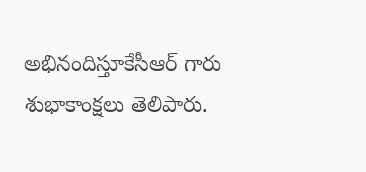అభినందిస్తూకేసీఆర్ గారు శుభాకాంక్షలు తెలిపారు.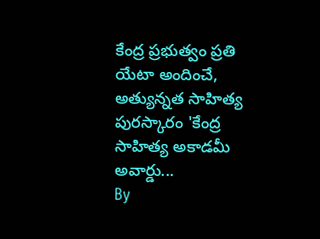కేంద్ర ప్రభుత్వం ప్రతి యేటా అందించే, అత్యున్నత సాహిత్య పురస్కారం 'కేంద్ర సాహిత్య అకాడమీ అవార్డు...
By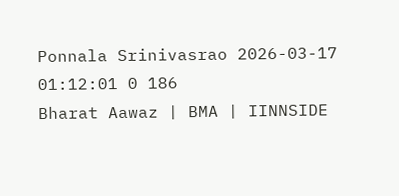Ponnala Srinivasrao 2026-03-17 01:12:01 0 186
Bharat Aawaz | BMA | IINNSIDE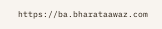https://ba.bharataawaz.com